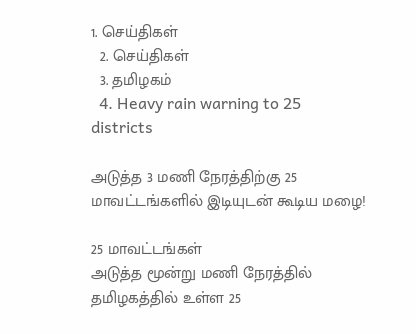1. செய்திகள்
  2. செய்திகள்
  3. த‌மிழக‌ம்
  4. Heavy rain warning to 25 districts

அடுத்த 3 மணி நேரத்திற்கு 25 மாவட்டங்களில் இடியுடன் கூடிய மழை!

25 மாவட்டங்கள்
அடுத்த மூன்று மணி நேரத்தில் தமிழகத்தில் உள்ள 25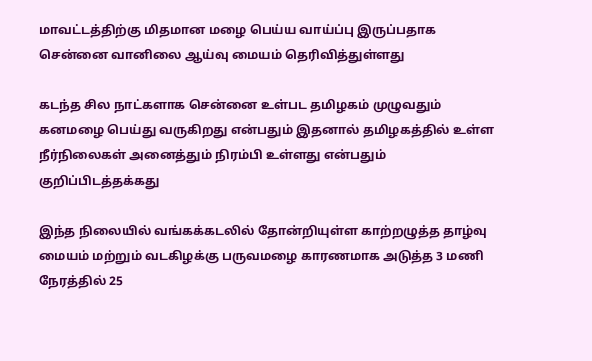மாவட்டத்திற்கு மிதமான மழை பெய்ய வாய்ப்பு இருப்பதாக சென்னை வானிலை ஆய்வு மையம் தெரிவித்துள்ளது

கடந்த சில நாட்களாக சென்னை உள்பட தமிழகம் முழுவதும் கனமழை பெய்து வருகிறது என்பதும் இதனால் தமிழகத்தில் உள்ள நீர்நிலைகள் அனைத்தும் நிரம்பி உள்ளது என்பதும் குறிப்பிடத்தக்கது

இந்த நிலையில் வங்கக்கடலில் தோன்றியுள்ள காற்றழுத்த தாழ்வு மையம் மற்றும் வடகிழக்கு பருவமழை காரணமாக அடுத்த 3 மணி நேரத்தில் 25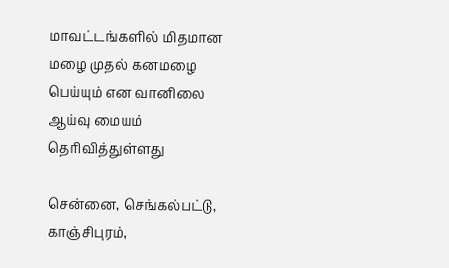மாவட்டங்களில் மிதமான மழை முதல் கனமழை பெய்யும் என வானிலை ஆய்வு மையம் தெரிவித்துள்ளது

சென்னை, செங்கல்பட்டு, காஞ்சிபுரம்,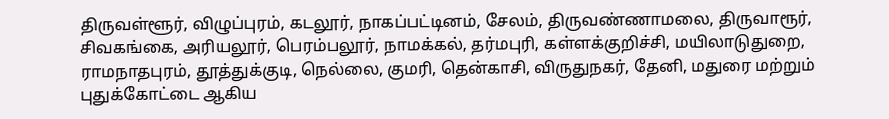திருவள்ளூர், விழுப்புரம், கடலூர், நாகப்பட்டினம், சேலம், திருவண்ணாமலை, திருவாரூர், சிவகங்கை, அரியலூர், பெரம்பலூர், நாமக்கல், தர்மபுரி, கள்ளக்குறிச்சி, மயிலாடுதுறை, ராமநாதபுரம், தூத்துக்குடி, நெல்லை, குமரி, தென்காசி, விருதுநகர், தேனி, மதுரை மற்றும் புதுக்கோட்டை ஆகிய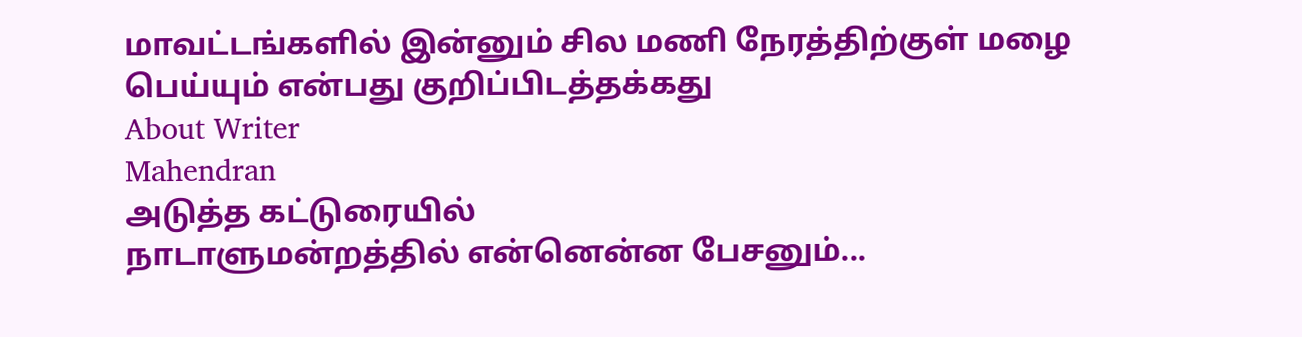மாவட்டங்களில் இன்னும் சில மணி நேரத்திற்குள் மழை பெய்யும் என்பது குறிப்பிடத்தக்கது
About Writer
Mahendran
அடுத்த கட்டுரையில்
நாடாளுமன்றத்தில் என்னென்ன பேசனும்...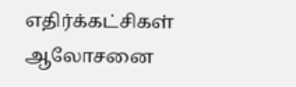எதிர்க்கட்சிகள் ஆலோசனை